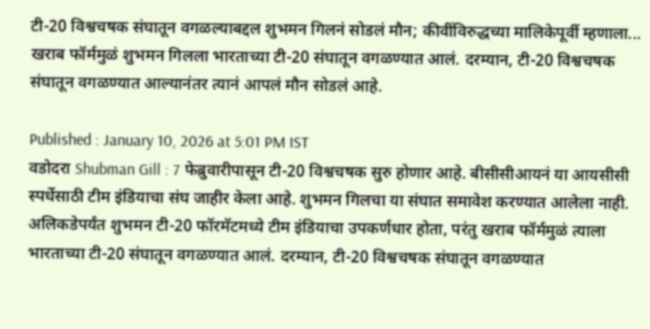टी-20 विश्वचषक संघातून वगळल्याबद्दल शुभमन गिलनं सोडलं मौन; कीवींविरुद्धच्या मालिकेपूर्वी म्हणाला...
खराब फॉर्ममुळं शुभमन गिलला भारताच्या टी-20 संघातून वगळण्यात आलं. दरम्यान, टी-20 विश्वचषक संघातून वगळण्यात आल्यानंतर त्यानं आपलं मौन सोडलं आहे.

Published : January 10, 2026 at 5:01 PM IST
वडोदरा Shubman Gill : 7 फेब्रुवारीपासून टी-20 विश्वचषक सुरु होणार आहे. बीसीसीआयनं या आयसीसी स्पर्धेसाठी टीम इंडियाचा संघ जाहीर केला आहे. शुभमन गिलचा या संघात समावेश करण्यात आलेला नाही. अलिकडेपर्यंत शुभमन टी-20 फॉरमॅटमध्ये टीम इंडियाचा उपकर्णधार होता, परंतु खराब फॉर्ममुळं त्याला भारताच्या टी-20 संघातून वगळण्यात आलं. दरम्यान, टी-20 विश्वचषक संघातून वगळण्यात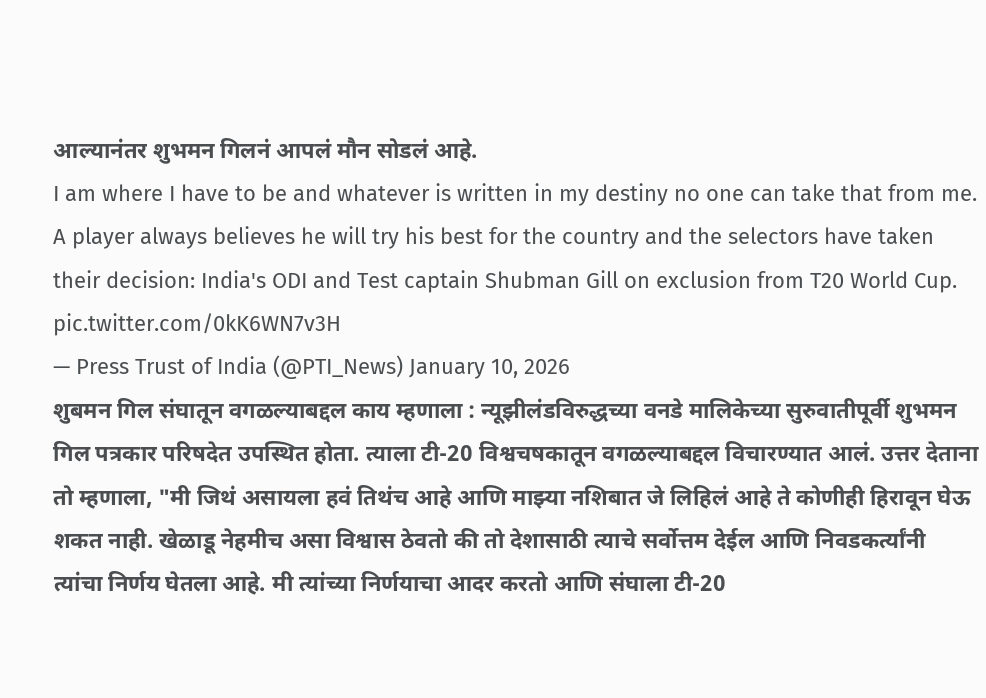आल्यानंतर शुभमन गिलनं आपलं मौन सोडलं आहे.
I am where I have to be and whatever is written in my destiny no one can take that from me. A player always believes he will try his best for the country and the selectors have taken their decision: India's ODI and Test captain Shubman Gill on exclusion from T20 World Cup. pic.twitter.com/0kK6WN7v3H
— Press Trust of India (@PTI_News) January 10, 2026
शुबमन गिल संघातून वगळल्याबद्दल काय म्हणाला : न्यूझीलंडविरुद्धच्या वनडे मालिकेच्या सुरुवातीपूर्वी शुभमन गिल पत्रकार परिषदेत उपस्थित होता. त्याला टी-20 विश्वचषकातून वगळल्याबद्दल विचारण्यात आलं. उत्तर देताना तो म्हणाला, "मी जिथं असायला हवं तिथंच आहे आणि माझ्या नशिबात जे लिहिलं आहे ते कोणीही हिरावून घेऊ शकत नाही. खेळाडू नेहमीच असा विश्वास ठेवतो की तो देशासाठी त्याचे सर्वोत्तम देईल आणि निवडकर्त्यांनी त्यांचा निर्णय घेतला आहे. मी त्यांच्या निर्णयाचा आदर करतो आणि संघाला टी-20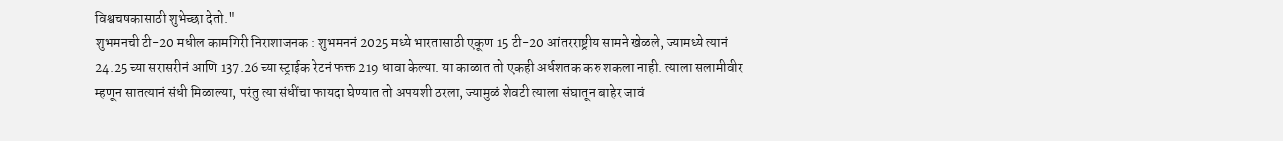विश्वचषकासाठी शुभेच्छा देतो."
शुभमनची टी-20 मधील कामगिरी निराशाजनक : शुभमननं 2025 मध्ये भारतासाठी एकूण 15 टी-20 आंतरराष्ट्रीय सामने खेळले, ज्यामध्ये त्यानं 24.25 च्या सरासरीनं आणि 137.26 च्या स्ट्राईक रेटनं फक्त 219 धावा केल्या. या काळात तो एकही अर्धशतक करु शकला नाही. त्याला सलामीवीर म्हणून सातत्यानं संधी मिळाल्या, परंतु त्या संधींचा फायदा घेण्यात तो अपयशी ठरला, ज्यामुळं शेवटी त्याला संघातून बाहेर जावं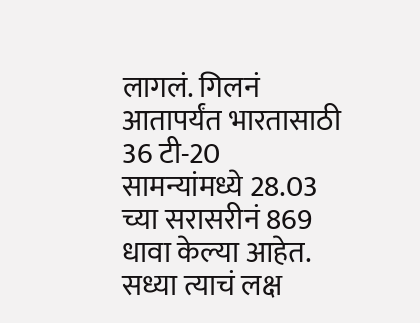लागलं. गिलनं आतापर्यंत भारतासाठी 36 टी-20 सामन्यांमध्ये 28.03 च्या सरासरीनं 869 धावा केल्या आहेत. सध्या त्याचं लक्ष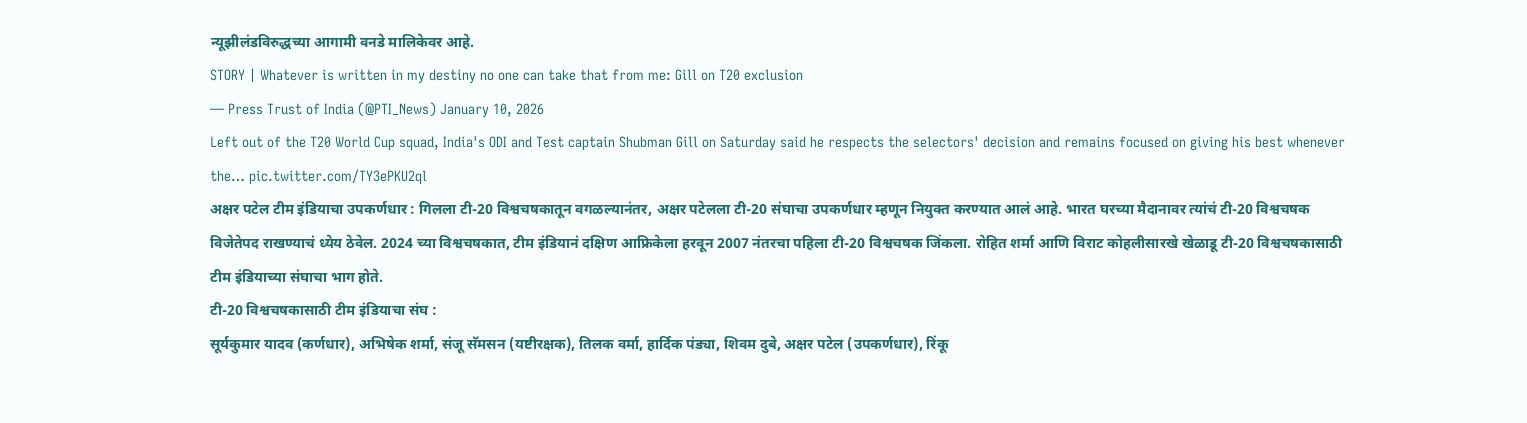न्यूझीलंडविरुद्धच्या आगामी वनडे मालिकेवर आहे.
STORY | Whatever is written in my destiny no one can take that from me: Gill on T20 exclusion
— Press Trust of India (@PTI_News) January 10, 2026
Left out of the T20 World Cup squad, India's ODI and Test captain Shubman Gill on Saturday said he respects the selectors' decision and remains focused on giving his best whenever the… pic.twitter.com/TY3ePKU2ql
अक्षर पटेल टीम इंडियाचा उपकर्णधार : गिलला टी-20 विश्वचषकातून वगळल्यानंतर, अक्षर पटेलला टी-20 संघाचा उपकर्णधार म्हणून नियुक्त करण्यात आलं आहे. भारत घरच्या मैदानावर त्यांचं टी-20 विश्वचषक विजेतेपद राखण्याचं ध्येय ठेवेल. 2024 च्या विश्वचषकात, टीम इंडियानं दक्षिण आफ्रिकेला हरवून 2007 नंतरचा पहिला टी-20 विश्वचषक जिंकला. रोहित शर्मा आणि विराट कोहलीसारखे खेळाडू टी-20 विश्वचषकासाठी टीम इंडियाच्या संघाचा भाग होते.
टी-20 विश्वचषकासाठी टीम इंडियाचा संघ :
सूर्यकुमार यादव (कर्णधार), अभिषेक शर्मा, संजू सॅमसन (यष्टीरक्षक), तिलक वर्मा, हार्दिक पंड्या, शिवम दुबे, अक्षर पटेल (उपकर्णधार), रिंकू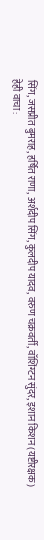सिंग, जसप्रीत बुमराह, हर्षित राणा, अर्शदीप सिंग, कुलदीप यादव, वरुण चक्रवर्ती, वॉशिंग्टन सुंदर, इशान किशन (यष्टीरक्षक)
हेही वाचा :